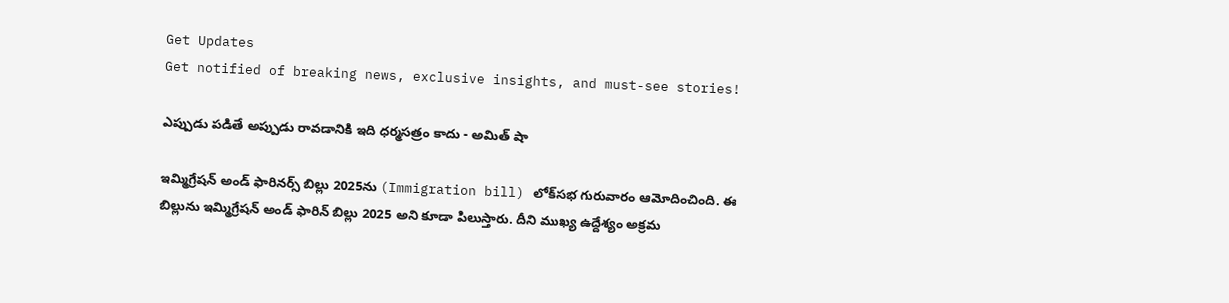Get Updates
Get notified of breaking news, exclusive insights, and must-see stories!

ఎప్పుడు పడితే అప్పుడు రావడానికి ఇది ధర్మసత్రం కాదు - అమిత్ షా

ఇమ్మిగ్రేషన్ అండ్ ఫారినర్స్ బిల్లు 2025ను (Immigration bill) లోక్‌సభ గురువారం ఆమోదించింది. ఈ బిల్లును ఇమ్మిగ్రేషన్ అండ్ ఫారిన్ బిల్లు 2025 అని కూడా పిలుస్తారు. దీని ముఖ్య ఉద్దేశ్యం అక్రమ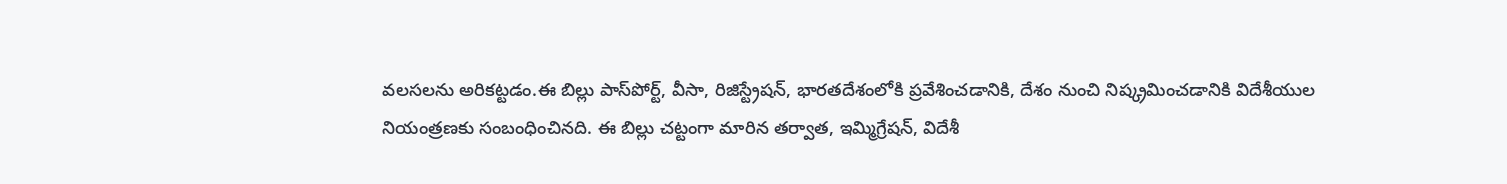వలసలను అరికట్టడం.ఈ బిల్లు పాస్‌పోర్ట్, వీసా, రిజిస్ట్రేషన్, భారతదేశంలోకి ప్రవేశించడానికి, దేశం నుంచి నిష్క్రమించడానికి విదేశీయుల నియంత్రణకు సంబంధించినది. ఈ బిల్లు చట్టంగా మారిన తర్వాత, ఇమ్మిగ్రేషన్, విదేశీ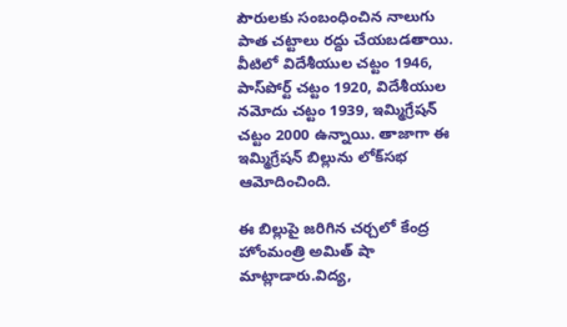పౌరులకు సంబంధించిన నాలుగు పాత చట్టాలు రద్దు చేయబడతాయి. వీటిలో విదేశీయుల చట్టం 1946, పాస్‌పోర్ట్ చట్టం 1920, విదేశీయుల నమోదు చట్టం 1939, ఇమ్మిగ్రేషన్ చట్టం 2000 ఉన్నాయి. తాజాగా ఈ ఇమ్మిగ్రేషన్ బిల్లును లోక్‌సభ ఆమోదించింది.

ఈ బిల్లుపై జరిగిన చర్చలో కేంద్ర హోంమంత్రి అమిత్ షా మాట్లాడారు.విద్య,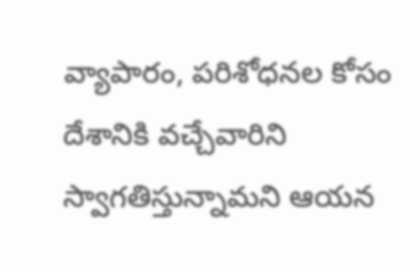వ్యాపారం, పరిశోధనల కోసం దేశానికి వచ్చేవారిని స్వాగతిస్తున్నామని ఆయన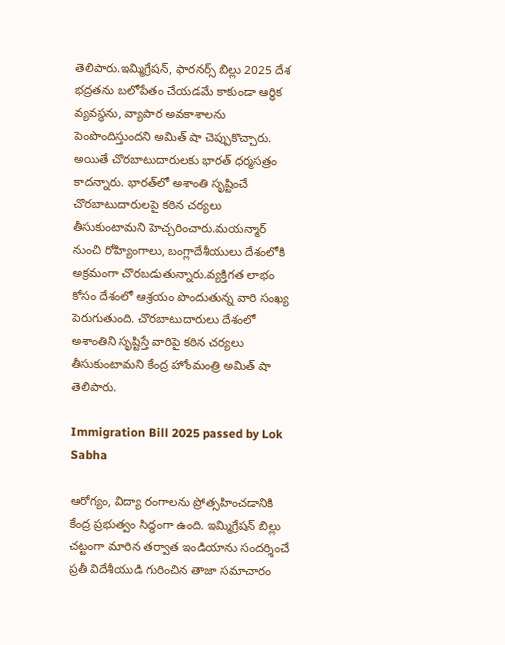తెలిపారు.ఇమ్మిగ్రేషన్, ఫారనర్స్ బిల్లు 2025 దేశ భద్రతను బలోపేతం చేయడమే కాకుండా ఆర్థిక వ్యవస్థను, వ్యాపార అవకాశాలను పెంపొందిస్తుందని అమిత్ షా చెప్పుకొచ్చారు. అయితే చొరబాటుదారులకు భారత్‌ ధర్మసత్రం కాదన్నారు. భారత్‌లో అశాంతి సృష్టించే చొరబాటుదారులపై కఠిన చర్యలు తీసుకుంటామని హెచ్చరించారు.మయన్మార్ నుంచి రోహ్యింగాలు, బంగ్లాదేశీయులు దేశంలోకి అక్రమంగా చొరబడుతున్నారు.వ్యక్తిగత లాభం కోసం దేశంలో ఆశ్రయం పొందుతున్న వారి సంఖ్య పెరుగుతుంది. చొరబాటుదారులు దేశంలో అశాంతిని సృష్టిస్తే వారిపై కఠిన చర్యలు తీసుకుంటామని కేంద్ర హోంమంత్రి అమిత్ షా తెలిపారు.

Immigration Bill 2025 passed by Lok Sabha

ఆరోగ్యం, విద్యా రంగాలను ప్రోత్సహించడానికి కేంద్ర ప్రభుత్వం సిద్ధంగా ఉంది. ఇమ్మిగ్రేషన్ బిల్లు చట్టంగా మారిన తర్వాత ఇండియాను సందర్శించే ప్రతీ విదేశీయుడి గురించిన తాజా సమాచారం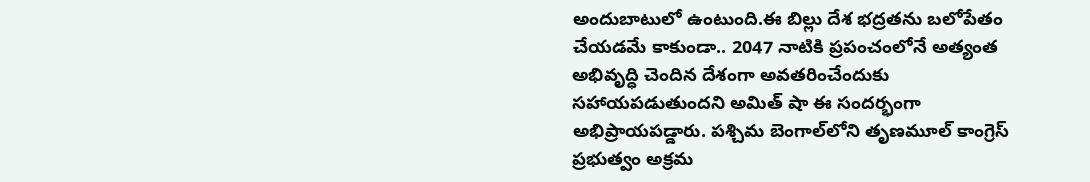అందుబాటులో ఉంటుంది.ఈ బిల్లు దేశ భద్రతను బలోపేతం చేయడమే కాకుండా.. 2047 నాటికి ప్రపంచంలోనే అత్యంత అభివృద్ధి చెందిన దేశంగా అవతరించేందుకు సహాయపడుతుందని అమిత్ షా ఈ సందర్భంగా అభిప్రాయపడ్డారు. పశ్చిమ బెంగాల్‌లోని తృణమూల్ కాంగ్రెస్ ప్రభుత్వం అక్రమ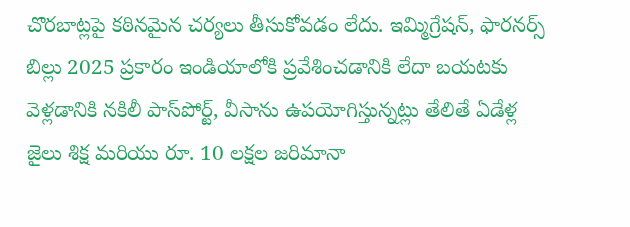చొరబాట్లపై కఠినమైన చర్యలు తీసుకోవడం లేదు. ఇమ్మిగ్రేషన్, ఫారనర్స్ బిల్లు 2025 ప్రకారం ఇండియాలోకి ప్రవేశించడానికి లేదా బయటకు వెళ్లడానికి నకిలీ పాస్‌పోర్ట్, వీసాను ఉపయోగిస్తున్నట్లు తేలితే ఏడేళ్ల జైలు శిక్ష మరియు రూ. 10 లక్షల జరిమానా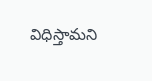విధిస్తామని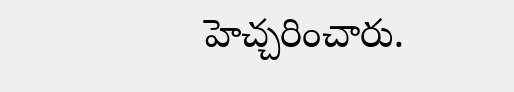హెచ్చరించారు.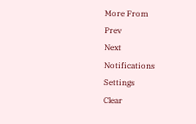More From
Prev
Next
Notifications
Settings
Clear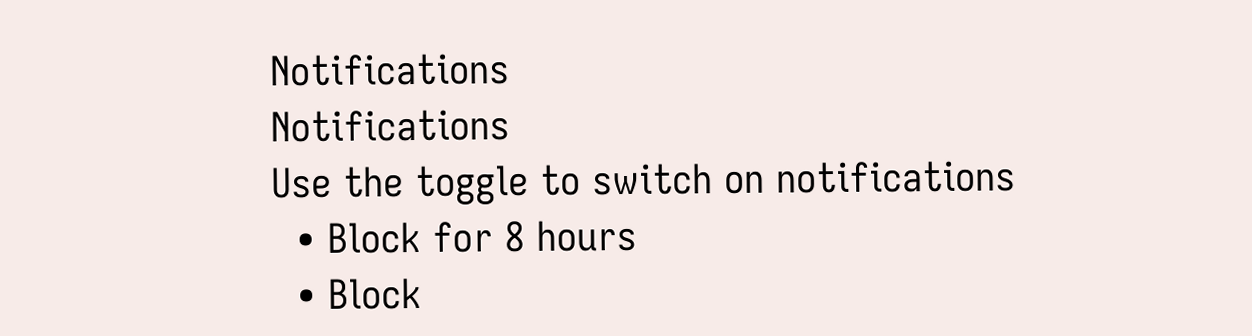Notifications
Notifications
Use the toggle to switch on notifications
  • Block for 8 hours
  • Block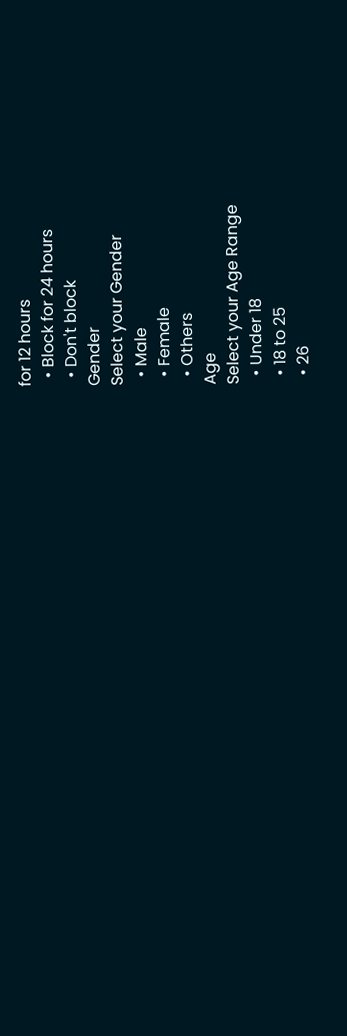for 12 hours
  • Block for 24 hours
  • Don't block
Gender
Select your Gender
  • Male
  • Female
  • Others
Age
Select your Age Range
  • Under 18
  • 18 to 25
  • 26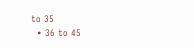to 35
  • 36 to 45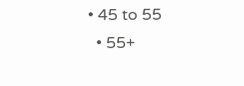• 45 to 55
  • 55+